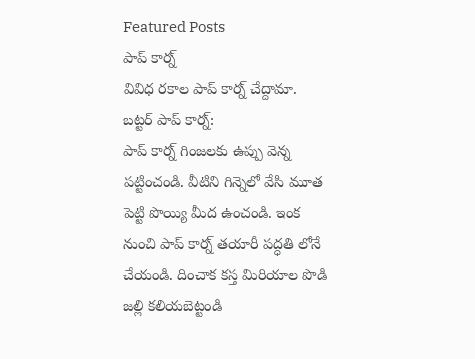Featured Posts
పాప్ కార్న్
వివిధ రకాల పాప్ కార్న్ చేద్దామా.
బట్టర్ పాప్ కార్న్:
పాప్ కార్న్ గింజలకు ఉప్పు వెన్న పట్టించండి. వీటిని గిన్నెలో వేసి మూత
పెట్టి పొయ్యి మీద ఉంచండి. ఇంక నుంచి పాప్ కార్న్ తయారీ పద్ధతి లోనే
చేయండి. దించాక కస్త మిరియాల పొడి జల్లి కలియబెట్టండి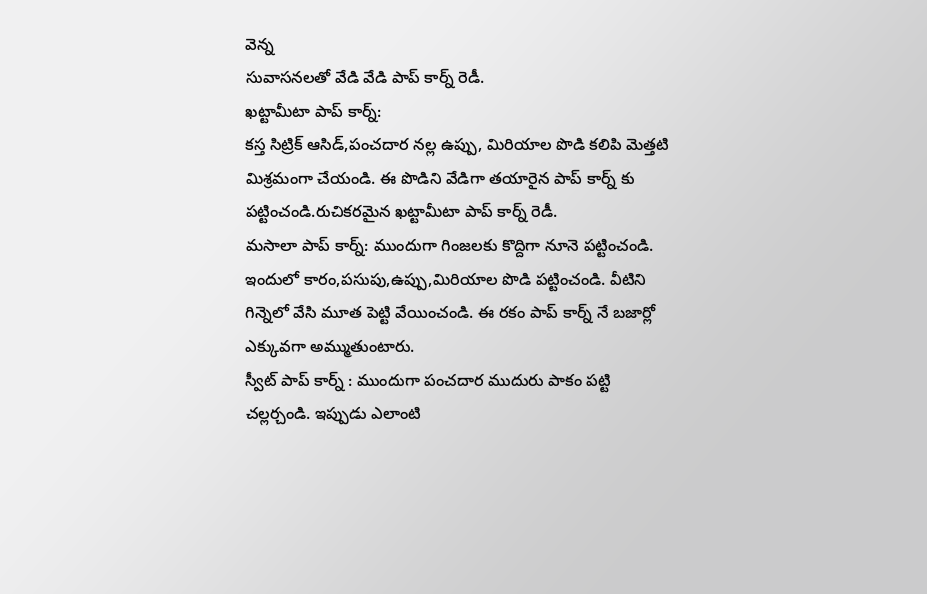వెన్న
సువాసనలతో వేడి వేడి పాప్ కార్న్ రెడీ.
ఖట్టామీటా పాప్ కార్న్:
కస్త సిట్రిక్ ఆసిడ్,పంచదార నల్ల ఉప్పు, మిరియాల పొడి కలిపి మెత్తటి
మిశ్రమంగా చేయండి. ఈ పొడిని వేడిగా తయారైన పాప్ కార్న్ కు
పట్టించండి.రుచికరమైన ఖట్టామీటా పాప్ కార్న్ రెడీ.
మసాలా పాప్ కార్న్: ముందుగా గింజలకు కొద్దిగా నూనె పట్టించండి.
ఇందులో కారం,పసుపు,ఉప్పు,మిరియాల పొడి పట్టించండి. వీటిని
గిన్నెలో వేసి మూత పెట్టి వేయించండి. ఈ రకం పాప్ కార్న్ నే బజార్లో
ఎక్కువగా అమ్ముతుంటారు.
స్వీట్ పాప్ కార్న్ : ముందుగా పంచదార ముదురు పాకం పట్టి
చల్లర్చండి. ఇప్పుడు ఎలాంటి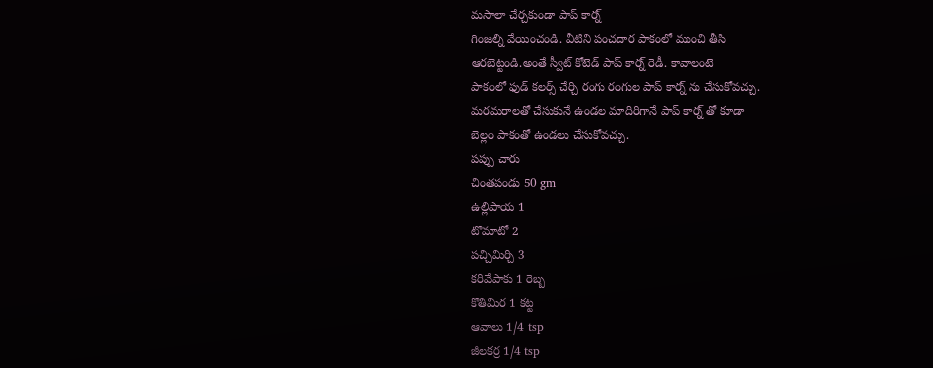మసాలా చేర్చకుండా పాప్ కార్న్
గింజల్ని వేయించండి. వీటిని పంచదార పాకంలో ముంచి తీసి
ఆరబెట్టండి.అంతే స్వీట్ కోటెడ్ పాప్ కార్న్ రెడీ. కావాలంటె
పాకంలో ఫుడ్ కలర్స్ చేర్చి రంగు రంగుల పాప్ కార్న్ ను చేసుకోవచ్చు.
మరమరాలతో చేసుకునే ఉండల మాదిరిగానే పాప్ కార్న్ తో కూడా
బెల్లం పాకంతో ఉండలు చేసుకోవచ్చు.
పప్పు చారు
చింతపండు 50 gm
ఉల్లిపాయ 1
టొమాటో 2
పచ్చిమిర్చి 3
కరివేపాకు 1 రెబ్బ
కొతిమిర 1 కట్ట
ఆవాలు 1/4 tsp
జీలకర్ర 1/4 tsp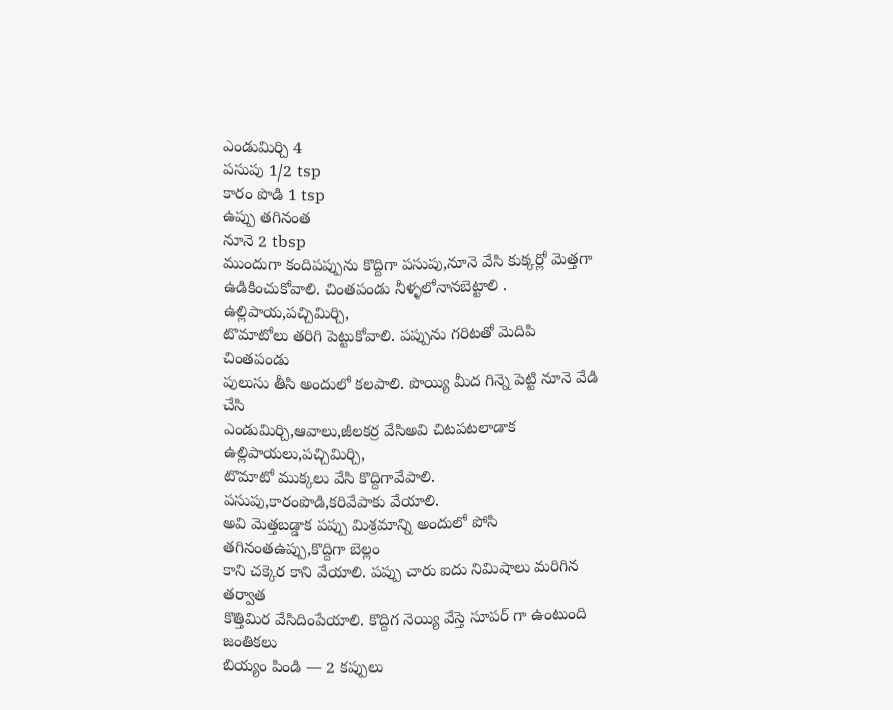ఎండుమిర్చి 4
పసుపు 1/2 tsp
కారం పొడి 1 tsp
ఉప్పు తగినంత
నూనె 2 tbsp
ముందుగా కందిపప్పును కొద్దిగా పసుపు,నూనె వేసి కుక్కర్లో మెత్తగా
ఉడికించుకోవాలి. చింతపండు నీళ్ళలోనానబెట్టాలి . ఉల్లిపాయ,పచ్చిమిర్చి,
టొమాటోలు తరిగి పెట్టుకోవాలి. పప్పును గరిటతో మెదిపి చింతపండు
పులుసు తీసి అందులో కలపాలి. పొయ్యి మీద గిన్నె పెట్టి నూనె వేడి చేసి
ఎండుమిర్చి,ఆవాలు,జీలకర్ర వేసిఅవి చిటపటలాడాక ఉల్లిపాయలు,పచ్చిమిర్చి,
టొమాటో ముక్కలు వేసి కొద్దిగావేపాలి. పసుపు,కారంపొడి,కరివేపాకు వేయాలి.
అవి మెత్తబడ్డాక పప్పు మిశ్రమాన్ని అందులో పోసి తగినంతఉప్పు,కొద్దిగా బెల్లం
కాని చక్కెర కాని వేయాలి. పప్పు చారు ఐదు నిమిషాలు మరిగిన తర్వాత
కొత్తిమిర వేసిదింపేయాలి. కొద్దిగ నెయ్యి వేస్తె సూపర్ గా ఉంటుంది
జంతికలు
బియ్యం పిండి — 2 కప్పులు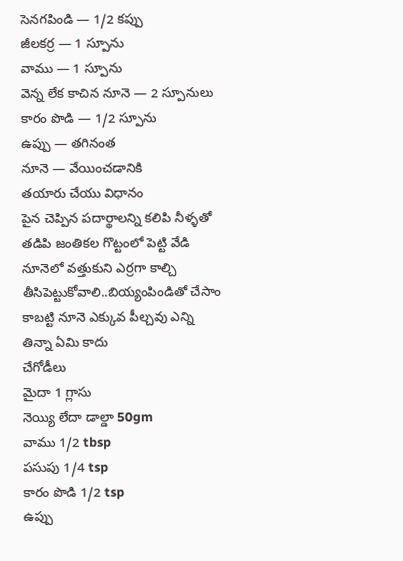సెనగపిండి — 1/2 కప్పు
జీలకర్ర — 1 స్పూను
వాము — 1 స్పూను
వెన్న లేక కాచిన నూనె — 2 స్పూనులు
కారం పొడి — 1/2 స్పూను
ఉప్పు — తగినంత
నూనె — వేయించడానికి
తయారు చేయు విధానం
పైన చెప్పిన పదార్థాలన్ని కలిపి నీళ్ళతో తడిపి జంతికల గొట్టంలో పెట్టి వేడి
నూనెలో వత్తుకుని ఎర్రగా కాల్చి తీసిపెట్టుకోవాలి..బియ్యంపిండితో చేసాం
కాబట్టి నూనె ఎక్కువ పీల్చవు ఎన్ని తిన్నా ఏమి కాదు
చేగోడీలు
మైదా 1 గ్లాసు
నెయ్యి లేదా డాల్డా 50gm
వాము 1/2 tbsp
పసుపు 1/4 tsp
కారం పొడి 1/2 tsp
ఉప్పు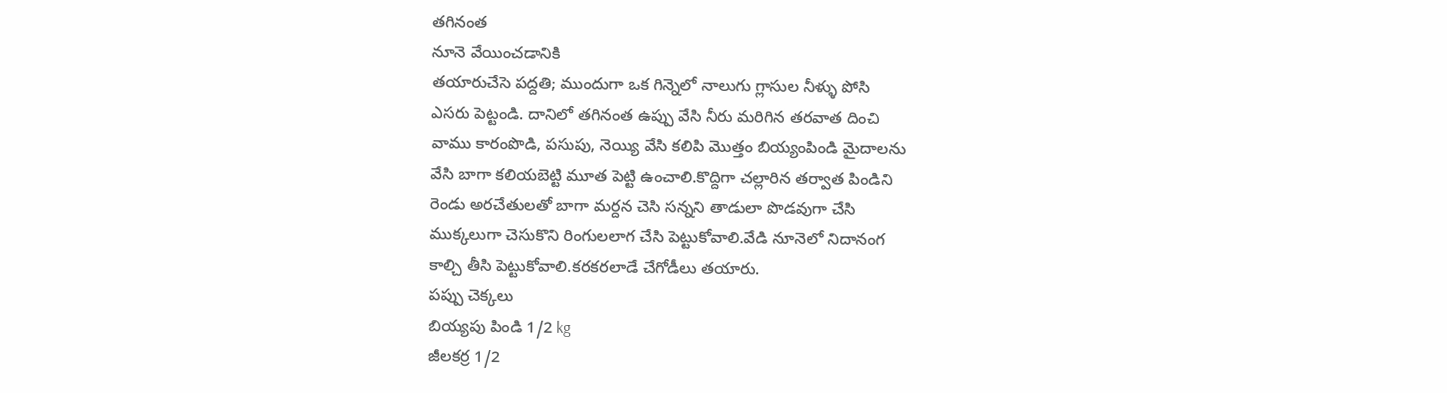తగినంత
నూనె వేయించడానికి
తయారుచేసె పద్దతి; ముందుగా ఒక గిన్నెలో నాలుగు గ్లాసుల నీళ్ళు పోసి
ఎసరు పెట్టండి. దానిలో తగినంత ఉప్పు వేసి నీరు మరిగిన తరవాత దించి
వాము కారంపొడి, పసుపు, నెయ్యి వేసి కలిపి మొత్తం బియ్యంపిండి మైదాలను
వేసి బాగా కలియబెట్టి మూత పెట్టి ఉంచాలి.కొద్దిగా చల్లారిన తర్వాత పిండిని
రెండు అరచేతులతో బాగా మర్దన చెసి సన్నని తాడులా పొడవుగా చేసి
ముక్కలుగా చెసుకొని రింగులలాగ చేసి పెట్టుకోవాలి.వేడి నూనెలో నిదానంగ
కాల్చి తీసి పెట్టుకోవాలి.కరకరలాడే చేగోడీలు తయారు.
పప్పు చెక్కలు
బియ్యపు పిండి 1/2 kg
జీలకర్ర 1/2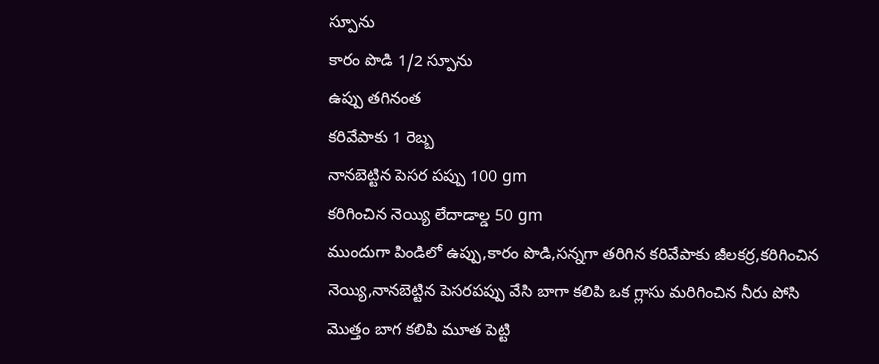స్పూను
కారం పొడి 1/2 స్పూను
ఉప్పు తగినంత
కరివేపాకు 1 రెబ్బ
నానబెట్టిన పెసర పప్పు 100 gm
కరిగించిన నెయ్యి లేదాడాల్డ 50 gm
ముందుగా పిండిలో ఉప్పు,కారం పొడి,సన్నగా తరిగిన కరివేపాకు జీలకర్ర,కరిగించిన
నెయ్యి,నానబెట్టిన పెసరపప్పు వేసి బాగా కలిపి ఒక గ్లాసు మరిగించిన నీరు పోసి
మొత్తం బాగ కలిపి మూత పెట్టి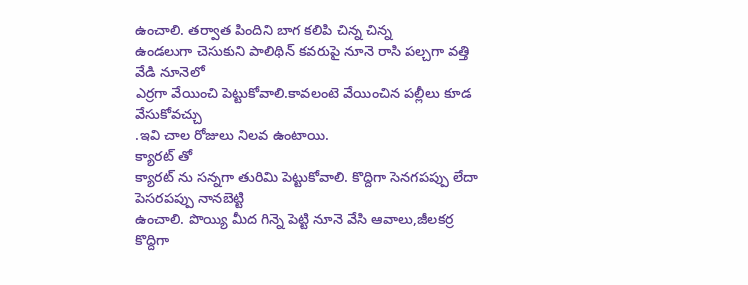ఉంచాలి. తర్వాత పిందిని బాగ కలిపి చిన్న చిన్న
ఉండలుగా చెసుకుని పాలిథిన్ కవరుపై నూనె రాసి పల్చగా వత్తి వేడి నూనెలో
ఎర్రగా వేయించి పెట్టుకోవాలి.కావలంటె వేయించిన పల్లీలు కూడ వేసుకోవచ్చు
.ఇవి చాల రోజులు నిలవ ఉంటాయి.
క్యారట్ తో
క్యారట్ ను సన్నగా తురిమి పెట్టుకోవాలి. కొద్దిగా సెనగపప్పు లేదా పెసరపప్పు నానబెట్టి
ఉంచాలి. పొయ్యి మీద గిన్నె పెట్టి నూనె వేసి ఆవాలు,జీలకర్ర కొద్దిగా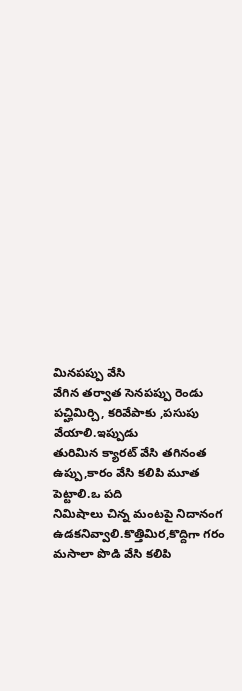మినపప్పు వేసి
వేగిన తర్వాత సెనపప్పు రెండు పచ్హిమిర్చి, కరివేపాకు ,పసుపు వేయాలి.ఇప్పుడు
తురిమిన క్యారట్ వేసి తగినంత ఉప్పు,కారం వేసి కలిపి మూత పెట్టాలి.ఒ పది
నిమిషాలు చిన్న మంటపై నిదానంగ ఉడకనివ్వాలి.కొత్తిమిర,కొద్దిగా గరం
మసాలా పొడి వేసి కలిపి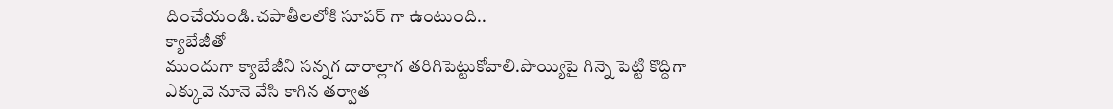దించేయండి.చపాతీలలోకి సూపర్ గా ఉంటుంది..
క్యాబేజీతో
ముందుగా క్యాబేజీని సన్నగ దారాల్లాగ తరిగిపెట్టుకోవాలి.పొయ్యిపై గిన్నె పెట్టి కొద్దిగా
ఎక్కువె నూనె వేసి కాగిన తర్వాత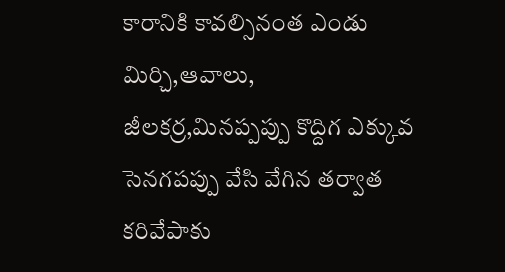కారానికి కావల్సినంత ఎండు మిర్చి,ఆవాలు,
జీలకర్ర,మినప్పప్పు కొద్దిగ ఎక్కువ సెనగపప్పు వేసి వేగిన తర్వాత కరివేపాకు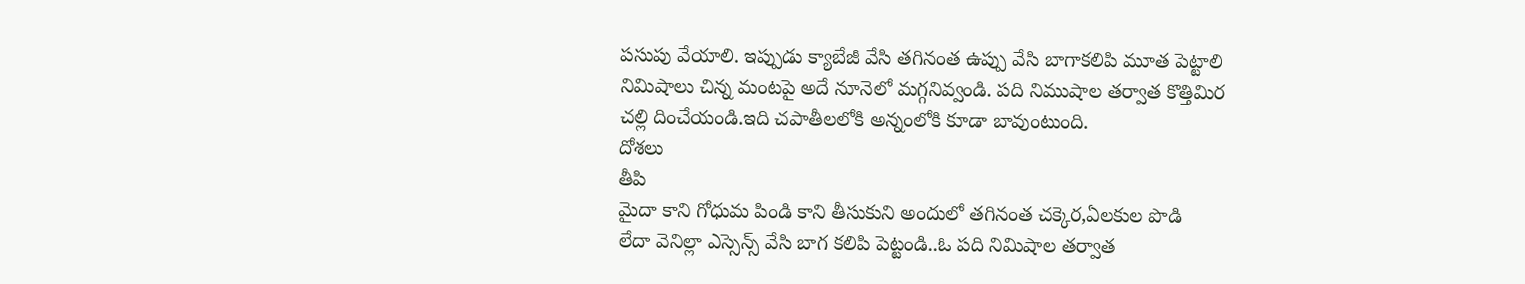పసుపు వేయాలి. ఇప్పుడు క్యాబేజీ వేసి తగినంత ఉప్పు వేసి బాగాకలిపి మూత పెట్టాలి
నిమిషాలు చిన్న మంటపై అదే నూనెలో మగ్గనివ్వండి. పది నిముషాల తర్వాత కొత్తిమిర
చల్లి దించేయండి.ఇది చపాతీలలోకి అన్నంలోకి కూడా బావుంటుంది.
దోశలు
తీపి
మైదా కాని గోధుమ పిండి కాని తీసుకుని అందులో తగినంత చక్కెర,ఏలకుల పొడి
లేదా వెనిల్లా ఎస్సెన్స్ వేసి బాగ కలిపి పెట్టండి..ఓ పది నిమిషాల తర్వాత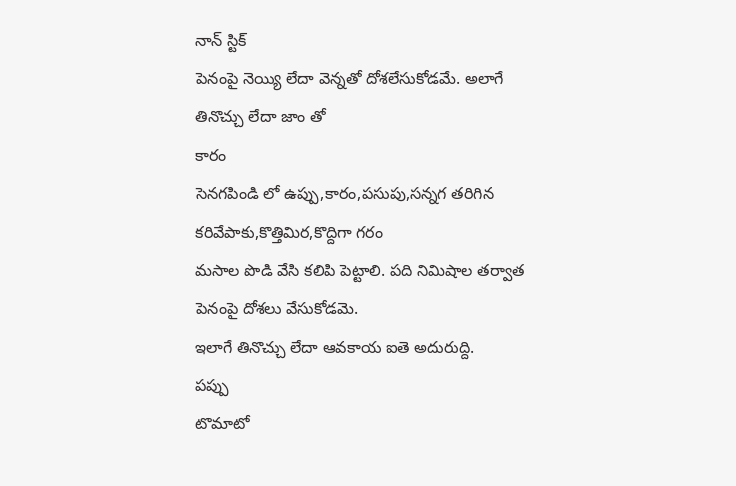నాన్ స్టిక్
పెనంపై నెయ్యి లేదా వెన్నతో దోశలేసుకోడమే. అలాగే తినొచ్చు లేదా జాం తో
కారం
సెనగపిండి లో ఉప్పు,కారం,పసుపు,సన్నగ తరిగిన కరివేపాకు,కొత్తిమిర,కొద్దిగా గరం
మసాల పొడి వేసి కలిపి పెట్టాలి. పది నిమిషాల తర్వాత పెనంపై దోశలు వేసుకోడమె.
ఇలాగే తినొచ్చు లేదా ఆవకాయ ఐతె అదురుద్ది.
పప్పు
టొమాటో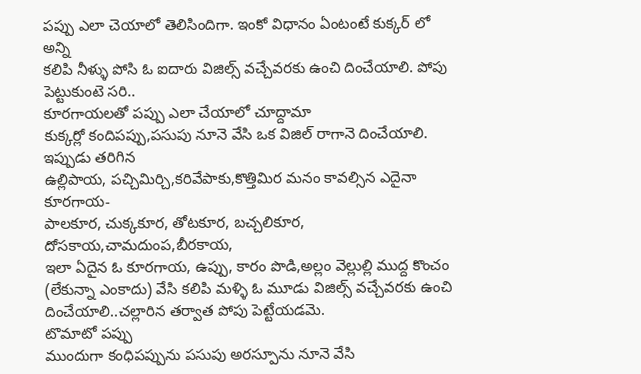పప్పు ఎలా చెయాలో తెలిసిందిగా. ఇంకో విధానం ఏంటంటే కుక్కర్ లో అన్ని
కలిపి నీళ్ళు పోసి ఓ ఐదారు విజిల్స్ వచ్చేవరకు ఉంచి దించేయాలి. పోపు పెట్టుకుంటె సరి..
కూరగాయలతో పప్పు ఎలా చేయాలో చూద్దామా
కుక్కర్లో కందిపప్పు,పసుపు నూనె వేసి ఒక విజిల్ రాగానె దించేయాలి. ఇప్పుడు తరిగిన
ఉల్లిపాయ, పచ్చిమిర్చి,కరివేపాకు,కొత్తిమిర మనం కావల్సిన ఎదైనా కూరగాయ-
పాలకూర, చుక్కకూర, తోటకూర, బచ్చలికూర, దోసకాయ,చామదుంప,బీరకాయ,
ఇలా ఏదైన ఓ కూరగాయ, ఉప్పు, కారం పొడి,అల్లం వెల్లుల్లి ముద్ద కొంచం
(లేకున్నా ఎంకాదు) వేసి కలిపి మళ్ళి ఓ మూడు విజిల్స్ వచ్చేవరకు ఉంచి
దించేయాలి..చల్లారిన తర్వాత పోపు పెట్టేయడమె.
టొమాటో పప్పు
ముందుగా కంధిపప్పును పసుపు అరస్పూను నూనె వేసి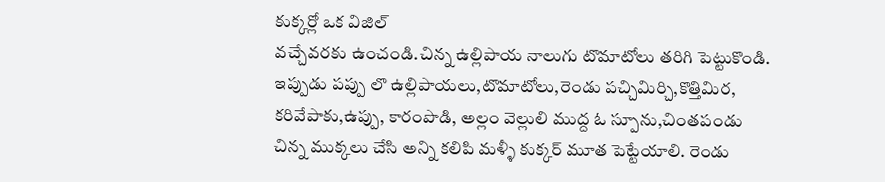కుక్కర్లో ఒక విజిల్
వచ్చేవరకు ఉంచండి.చిన్న ఉల్లిపాయ నాలుగు టొమాటోలు తరిగి పెట్టుకొండి.
ఇప్పుడు పప్పు లొ ఉల్లిపాయలు,టొమాటోలు,రెండు పచ్చిమిర్చి,కొత్తిమిర,
కరివేపాకు,ఉప్పు, కారంపొడి, అల్లం వెల్లులి ముద్ద ఓ స్పూను,చింతపండు
చిన్న ముక్కలు చేసి అన్ని కలిపి మళ్ళీ కుక్కర్ మూత పెట్టేయాలి. రెండు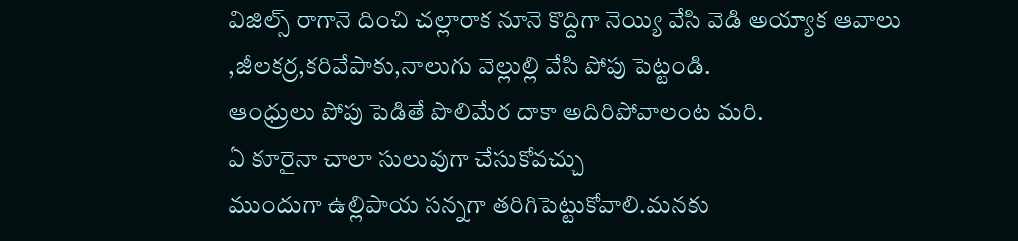విజిల్స్ రాగానె దించి చల్లారాక నూనె కొద్దిగా నెయ్యి వేసి వెడి అయ్యాక ఆవాలు
,జీలకర్ర,కరివేపాకు,నాలుగు వెల్లుల్లి వేసి పోపు పెట్టండి.
ఆంధ్రులు పోపు పెడితే పొలిమేర దాకా అదిరిపోవాలంట మరి.
ఏ కూరైనా చాలా సులువుగా చేసుకోవచ్చు
ముందుగా ఉల్లిపాయ సన్నగా తరిగిపెట్టుకోవాలి.మనకు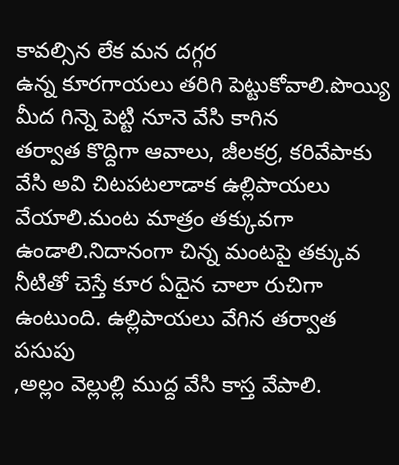కావల్సిన లేక మన దగ్గర
ఉన్న కూరగాయలు తరిగి పెట్టుకోవాలి.పొయ్యి మీద గిన్నె పెట్టి నూనె వేసి కాగిన
తర్వాత కొద్దిగా ఆవాలు, జీలకర్ర, కరివేపాకు వేసి అవి చిటపటలాడాక ఉల్లిపాయలు
వేయాలి.మంట మాత్రం తక్కువగా ఉండాలి.నిదానంగా చిన్న మంటపై తక్కువ
నీటితో చెస్తే కూర ఏదైన చాలా రుచిగా ఉంటుంది. ఉల్లిపాయలు వేగిన తర్వాత పసుపు
,అల్లం వెల్లుల్లి ముద్ద వేసి కాస్త వేపాలి.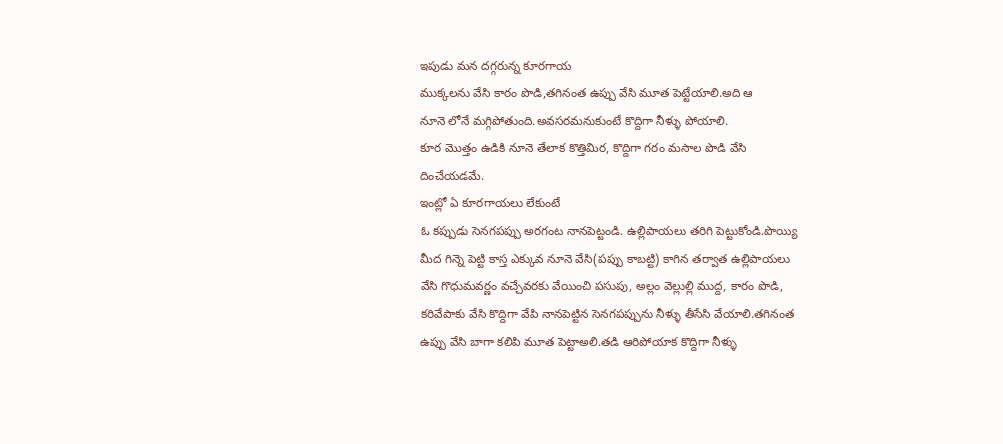ఇపుడు మన దగ్గరున్న కూరగాయ
ముక్కలను వేసి కారం పొడి,తగినంత ఉప్పు వేసి మూత పెట్టేయాలి.అది ఆ
నూనె లోనే మగ్గిపోతుంది.అవసరమనుకుంటే కొద్దిగా నీళ్ళు పోయాలి.
కూర మొత్తం ఉడికి నూనె తేలాక కొత్తిమిర, కొద్దిగా గరం మసాల పొడి వేసి
దించేయడమే.
ఇంట్లో ఏ కూరగాయలు లేకుంటే
ఓ కప్పుడు సెనగపప్పు అరగంట నానపెట్టండి. ఉల్లిపాయలు తరిగి పెట్టుకోండి.పొయ్యి
మీద గిన్నె పెట్టి కాస్త ఎక్కువ నూనె వేసి(పప్పు కాబట్టి) కాగిన తర్వాత ఉల్లిపాయలు
వేసి గొధుమవర్ణం వచ్చేవరకు వేయించి పసుపు, అల్లం వెల్లుల్లి ముద్ద, కారం పొడి,
కరివేపాకు వేసి కొద్దిగా వేపి నానపెట్టిన సెనగపప్పును నీళ్ళు తీసేసి వేయాలి.తగినంత
ఉప్పు వేసి బాగా కలిపి మూత పెట్టాఅలి.తడి ఆరిపోయాక కొద్దిగా నీళ్ళు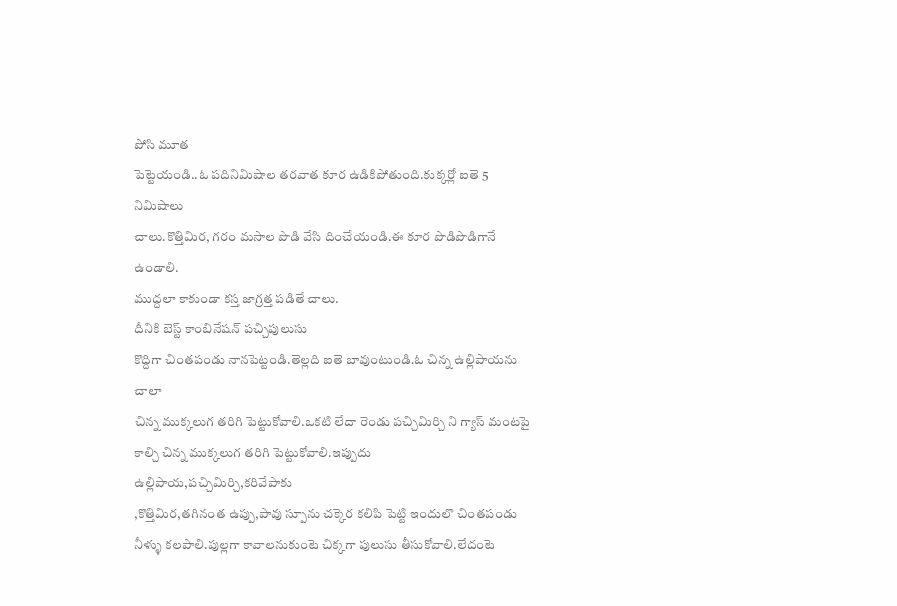పోసి మూత
పెట్టెయండి..ఓ పదినిమిషాల తరవాత కూర ఉడికిపోతుంది.కుక్కర్లో ఐతె 5 నిమిషాలు
చాలు.కొత్తిమిర, గరం మసాల పొడి వేసి దించేయండి.ఈ కూర పొడిపొడిగానే ఉండాలి.
ముద్దలా కాకుండా కస్త జాగ్రత్త పడితే చాలు.
దీనికి బెస్ట్ కాంబినేషన్ పచ్చిపులుసు
కొద్దిగా చింతపండు నానపెట్టండి.తెల్లది ఐతె బావుంటుండి.ఓ చిన్న ఉల్లిపాయను చాలా
చిన్న ముక్కలుగ తరిగి పెట్టుకోవాలి.ఒకటి లేదా రెండు పచ్చిమిర్చి ని గ్యాస్ మంటపై
కాల్చి చిన్న ముక్కలుగ తరిగి పెట్టుకోవాలి.ఇప్పుదు ఉల్లిపాయ,పచ్చిమిర్చి,కరివేపాకు
,కొత్తిమిర,తగినంత ఉప్పు,పావు స్పూను చక్కెర కలిపి పెట్టి ఇందులొ చింతపండు
నీళ్ళు కలపాలి.పుల్లగా కావాలనుకుంటె చిక్కగా పులుసు తీసుకోవాలి.లేదంటె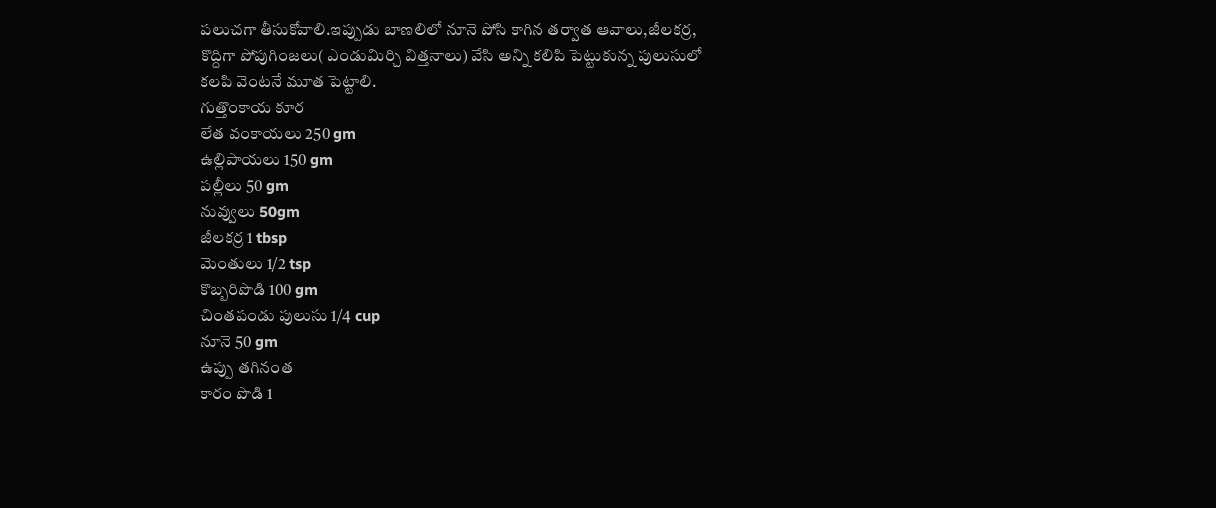పలుచగా తీసుకోవాలి.ఇప్పుడు బాణలిలో నూనె పోసి కాగిన తర్వాత ఆవాలు,జీలకర్ర,
కొద్దిగా పోపుగింజలు( ఎండుమిర్చి విత్తనాలు) వేసి అన్ని కలిపి పెట్టుకున్న పులుసులో
కలపి వెంటనే మూత పెట్టాలి.
గుత్తొంకాయ కూర
లేత వంకాయలు 250 gm
ఉల్లిపాయలు 150 gm
పల్లీలు 50 gm
నువ్వులు 50gm
జీలకర్ర 1 tbsp
మెంతులు 1/2 tsp
కొబ్బరిపొడి 100 gm
చింతపండు పులుసు 1/4 cup
నూనె 50 gm
ఉప్పు తగినంత
కారం పొడి 1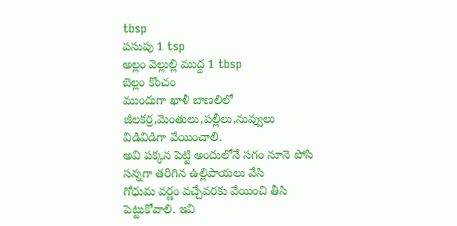tbsp
పసుపు 1 tsp
అల్లం వెల్లుల్లి ముద్ద 1 tbsp
బెల్లం కొంచం
ముందుగా ఖాళీ బాణలిలో జీలకర్ర,మెంతులు,పల్లీలు,నువ్వులు విడివిడిగా వేయించాలి.
అవి పక్కన పెట్టి అందులోనే సగం నూనె పోసి సన్నగా తరిగిన ఉల్లిపాయలు వేసి
గోధుమ వర్ణం వచ్చేవరకు వేయించి తీసి పెట్టుకోవాలి. ఇవి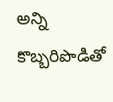అన్ని కొబ్బరిపొడితో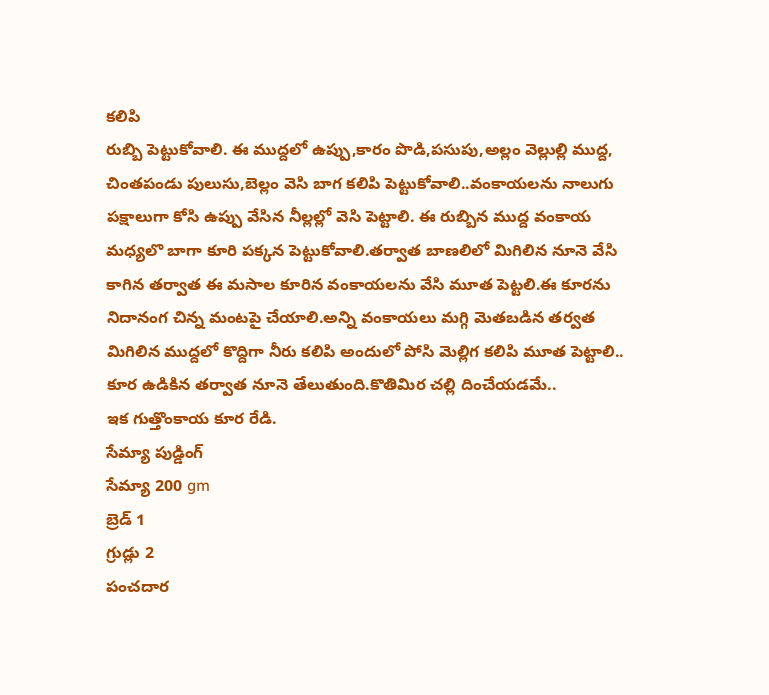కలిపి
రుబ్బి పెట్టుకోవాలి. ఈ ముద్దలో ఉప్పు,కారం పొడి,పసుపు,అల్లం వెల్లుల్లి ముద్ద,
చింతపండు పులుసు,బెల్లం వెసి బాగ కలిపి పెట్టుకోవాలి..వంకాయలను నాలుగు
పక్షాలుగా కోసి ఉప్పు వేసిన నీల్లల్లో వెసి పెట్టాలి. ఈ రుబ్బిన ముద్ద వంకాయ
మధ్యలొ బాగా కూరి పక్కన పెట్టుకోవాలి.తర్వాత బాణలిలో మిగిలిన నూనె వేసి
కాగిన తర్వాత ఈ మసాల కూరిన వంకాయలను వేసి మూత పెట్టలి.ఈ కూరను
నిదానంగ చిన్న మంటపై చేయాలి.అన్ని వంకాయలు మగ్గి మెతబడిన తర్వత
మిగిలిన ముద్దలో కొద్దిగా నీరు కలిపి అందులో పోసి మెల్లిగ కలిపి మూత పెట్టాలి..
కూర ఉడికిన తర్వాత నూనె తేలుతుంది.కొతిమిర చల్లి దించేయడమే..
ఇక గుత్తొంకాయ కూర రేడి.
సేమ్యా పుడ్డింగ్
సేమ్యా 200 gm
బ్రెడ్ 1
గ్రుడ్లు 2
పంచదార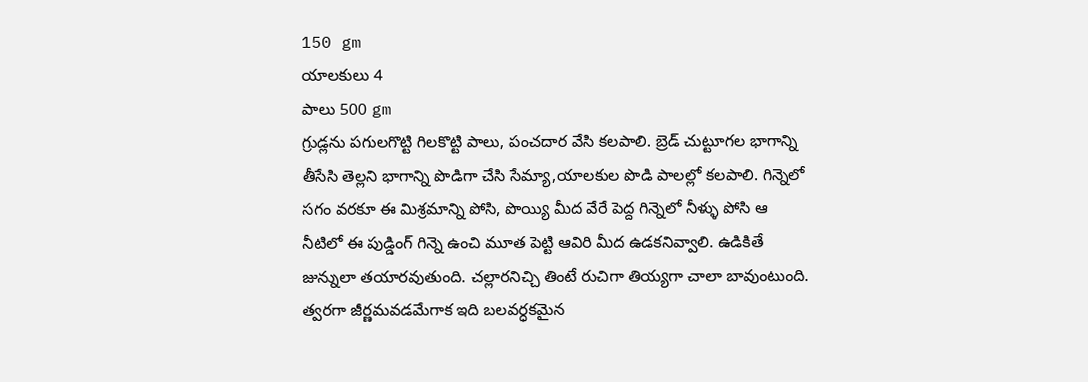150 gm
యాలకులు 4
పాలు 500 gm
గ్రుడ్లను పగులగొట్టి గిలకొట్టి పాలు, పంచదార వేసి కలపాలి. బ్రెడ్ చుట్టూగల భాగాన్ని
తీసేసి తెల్లని భాగాన్ని పొడిగా చేసి సేమ్యా,యాలకుల పొడి పాలల్లో కలపాలి. గిన్నెలో
సగం వరకూ ఈ మిశ్రమాన్ని పోసి, పొయ్యి మీద వేరే పెద్ద గిన్నెలో నీళ్ళు పోసి ఆ
నీటిలో ఈ పుడ్డింగ్ గిన్నె ఉంచి మూత పెట్టి ఆవిరి మీద ఉడకనివ్వాలి. ఉడికితే
జున్నులా తయారవుతుంది. చల్లారనిచ్చి తింటే రుచిగా తియ్యగా చాలా బావుంటుంది.
త్వరగా జీర్ణమవడమేగాక ఇది బలవర్ధకమైన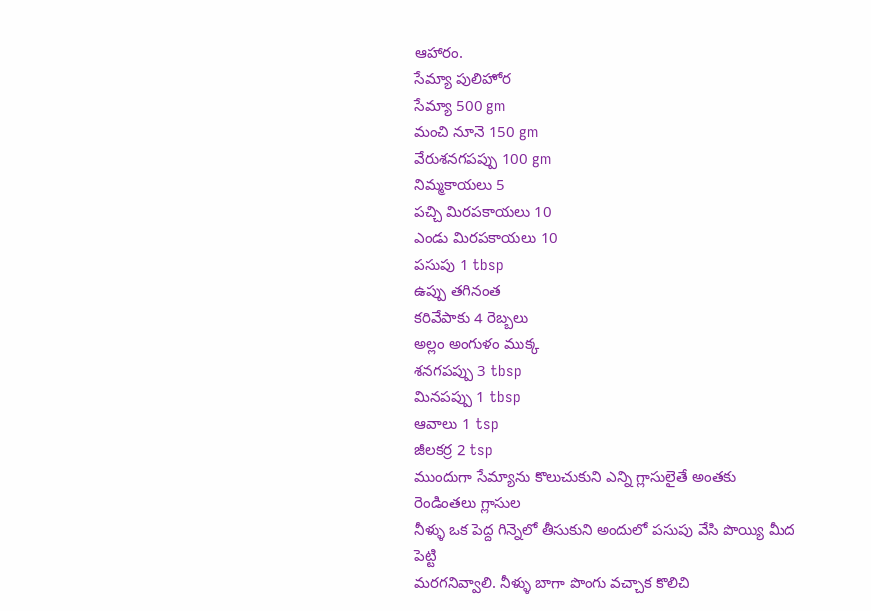ఆహారం.
సేమ్యా పులిహోర
సేమ్యా 500 gm
మంచి నూనె 150 gm
వేరుశనగపప్పు 100 gm
నిమ్మకాయలు 5
పచ్చి మిరపకాయలు 10
ఎండు మిరపకాయలు 10
పసుపు 1 tbsp
ఉప్పు తగినంత
కరివేపాకు 4 రెబ్బలు
అల్లం అంగుళం ముక్క
శనగపప్పు 3 tbsp
మినపప్పు 1 tbsp
ఆవాలు 1 tsp
జీలకర్ర 2 tsp
ముందుగా సేమ్యాను కొలుచుకుని ఎన్ని గ్లాసులైతే అంతకు రెండింతలు గ్లాసుల
నీళ్ళు ఒక పెద్ద గిన్నెలో తీసుకుని అందులో పసుపు వేసి పొయ్యి మీద పెట్టి
మరగనివ్వాలి. నీళ్ళు బాగా పొంగు వచ్చాక కొలిచి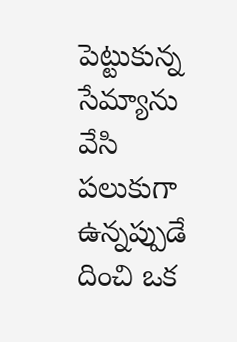పెట్టుకున్న సేమ్యాను వేసి
పలుకుగా ఉన్నప్పుడే దించి ఒక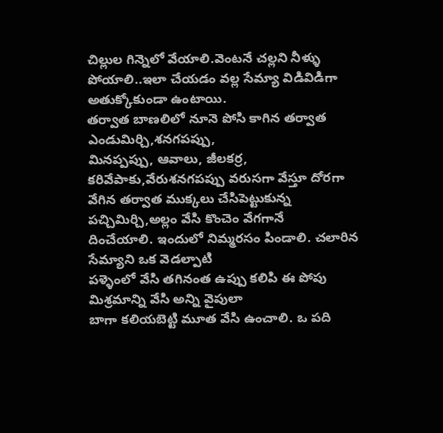చిల్లుల గిన్నెలో వేయాలి.వెంటనే చల్లని నీళ్ళు
పోయాలి..ఇలా చేయడం వల్ల సేమ్యా విడివిడిగా అతుక్కోకుండా ఉంటాయి.
తర్వాత బాణలిలో నూనె పోసి కాగిన తర్వాత ఎండుమిర్చి,శనగపప్పు,
మినప్పప్పు, ఆవాలు, జీలకర్ర, కరివేపాకు,వేరుశనగపప్పు వరుసగా వేస్తూ దోరగా
వేగిన తర్వాత ముక్కలు చేసిపెట్టుకున్న పచ్చిమిర్చి,అల్లం వేసి కొంచెం వేగగానే
దించేయాలి. ఇందులో నిమ్మరసం పిండాలి. చలారిన సేమ్యాని ఒక వెడల్పాటి
పళ్ళెంలో వేసి తగినంత ఉప్పు కలిపి ఈ పోపు మిశ్రమాన్ని వేసి అన్ని వైపులా
బాగా కలియబెట్టి మూత వేసి ఉంచాలి. ఒ పది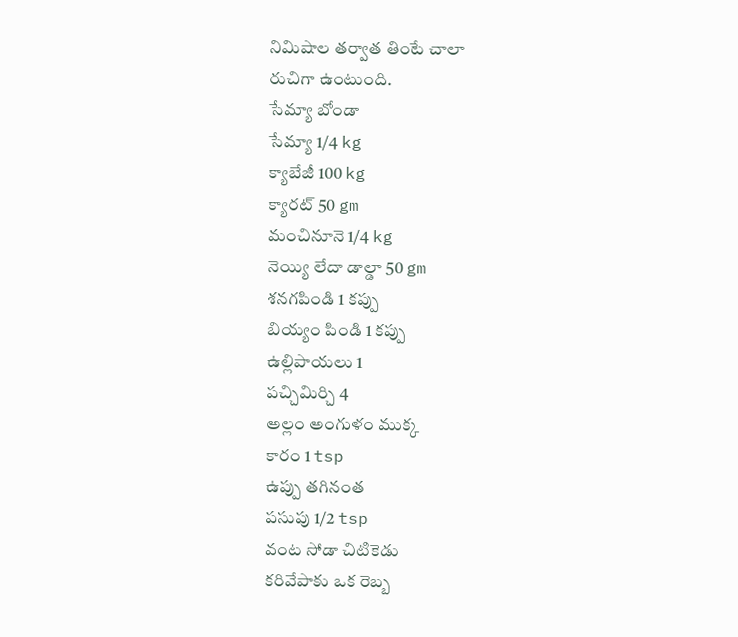నిమిషాల తర్వాత తింటే చాలా
రుచిగా ఉంటుంది.
సేమ్యా బోండా
సేమ్యా 1/4 kg
క్యాబేజీ 100 kg
క్యారట్ 50 gm
మంచినూనె 1/4 kg
నెయ్యి లేదా డాల్డా 50 gm
శనగపిండి 1 కప్పు
బియ్యం పిండి 1 కప్పు
ఉల్లిపాయలు 1
పచ్చిమిర్చి 4
అల్లం అంగుళం ముక్క
కారం 1 tsp
ఉప్పు తగినంత
పసుపు 1/2 tsp
వంట సోడా చిటికెడు
కరివేపాకు ఒక రెబ్బ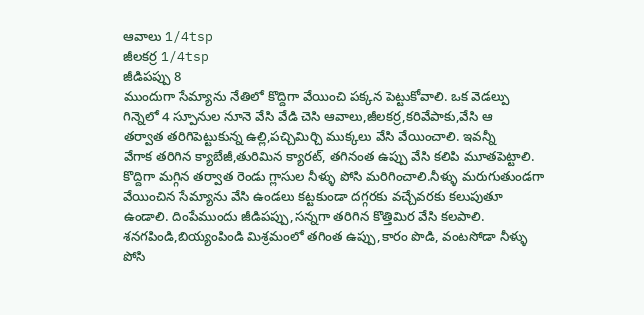ఆవాలు 1/4tsp
జీలకర్ర 1/4tsp
జీడిపప్పు 8
ముందుగా సేమ్యాను నేతిలో కొద్దిగా వేయించి పక్కన పెట్టుకోవాలి. ఒక వెడల్పు
గిన్నెలో 4 స్పూనుల నూనె వేసి వేడి చెసి ఆవాలు,జీలకర్ర,కరివేపాకు,వేసి ఆ
తర్వాత తరిగిపెట్టుకున్న ఉల్లి,పచ్చిమిర్చి ముక్కలు వేసి వేయించాలి. ఇవన్నీ
వేగాక తరిగిన క్యాబేజీ,తురిమిన క్యారట్, తగినంత ఉప్పు వేసి కలిపి మూతపెట్టాలి.
కొద్దిగా మగ్గిన తర్వాత రెండు గ్లాసుల నీళ్ళు పోసి మరిగించాలి.నీళ్ళు మరుగుతుండగా
వేయించిన సేమ్యాను వేసి ఉండలు కట్టకుండా దగ్గరకు వచ్చేవరకు కలుపుతూ
ఉండాలి. దింపేముందు జీడిపప్పు,సన్నగా తరిగిన కొత్తిమిర వేసి కలపాలి.
శనగపిండి,బియ్యంపిండి మిశ్రమంలో తగింత ఉప్పు,కారం పొడి, వంటసోడా నీళ్ళు
పోసి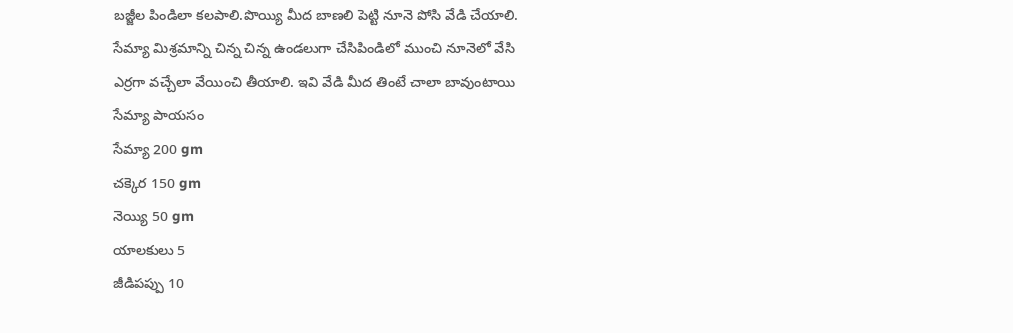బజ్జీల పిండిలా కలపాలి.పొయ్యి మీద బాణలి పెట్టి నూనె పోసి వేడి చేయాలి.
సేమ్యా మిశ్రమాన్ని చిన్న చిన్న ఉండలుగా చేసిపిండిలో ముంచి నూనెలో వేసి
ఎర్రగా వచ్చేలా వేయించి తీయాలి. ఇవి వేడి మీద తింటే చాలా బావుంటాయి
సేమ్యా పాయసం
సేమ్యా 200 gm
చక్కెర 150 gm
నెయ్యి 50 gm
యాలకులు 5
జీడిపప్పు 10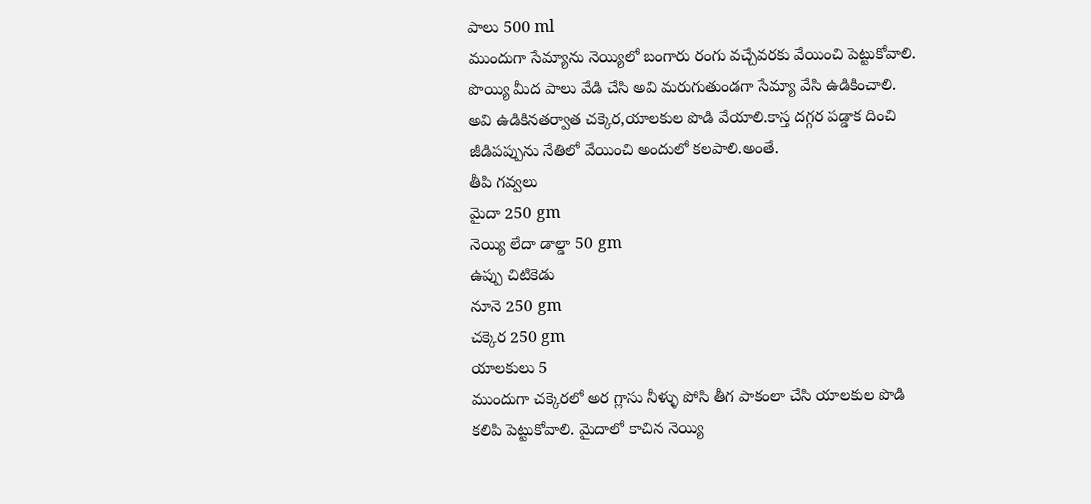పాలు 500 ml
ముందుగా సేమ్యాను నెయ్యిలో బంగారు రంగు వచ్చేవరకు వేయించి పెట్టుకోవాలి.
పొయ్యి మీద పాలు వేడి చేసి అవి మరుగుతుండగా సేమ్యా వేసి ఉడికించాలి.
అవి ఉడికినతర్వాత చక్కెర,యాలకుల పొడి వేయాలి.కాస్త దగ్గర పడ్డాక దించి
జీడిపప్పును నేతిలో వేయించి అందులో కలపాలి.అంతే.
తీపి గవ్వలు
మైదా 250 gm
నెయ్యి లేదా డాల్డా 50 gm
ఉప్పు చిటికెడు
నూనె 250 gm
చక్కెర 250 gm
యాలకులు 5
ముందుగా చక్కెరలో అర గ్లాసు నీళ్ళు పోసి తీగ పాకంలా చేసి యాలకుల పొడి
కలిపి పెట్టుకోవాలి. మైదాలో కాచిన నెయ్యి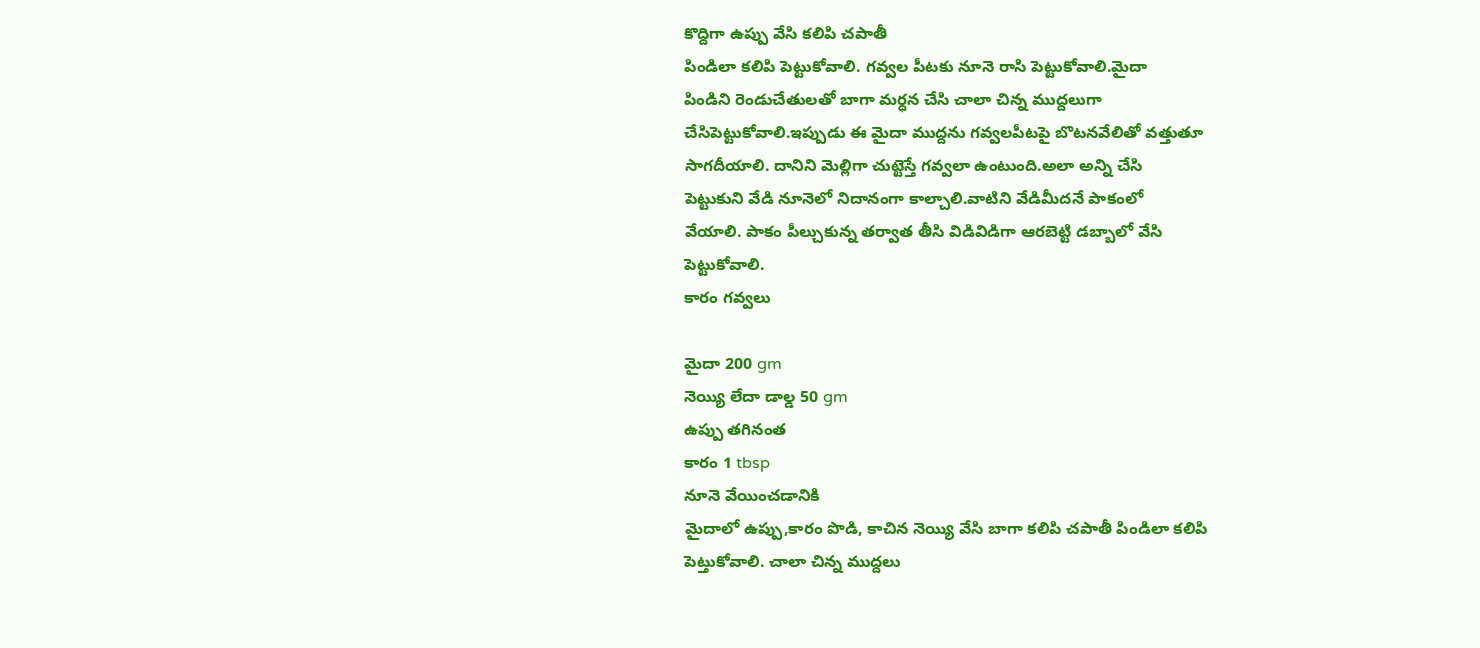కొద్దిగా ఉప్పు వేసి కలిపి చపాతీ
పిండిలా కలిపి పెట్టుకోవాలి. గవ్వల పీటకు నూనె రాసి పెట్టుకోవాలి.మైదా
పిండిని రెండుచేతులతో బాగా మర్ధన చేసి చాలా చిన్న ముద్దలుగా
చేసిపెట్టుకోవాలి.ఇప్పుడు ఈ మైదా ముద్దను గవ్వలపీటపై బొటనవేలితో వత్తుతూ
సాగదీయాలి. దానిని మెల్లిగా చుట్టెస్తే గవ్వలా ఉంటుంది.అలా అన్ని చేసి
పెట్టుకుని వేడి నూనెలో నిదానంగా కాల్చాలి.వాటిని వేడిమీదనే పాకంలో
వేయాలి. పాకం పీల్చుకున్న తర్వాత తీసి విడివిడిగా ఆరబెట్టి డబ్బాలో వేసి
పెట్టుకోవాలి.
కారం గవ్వలు

మైదా 200 gm
నెయ్యి లేదా డాల్డ 50 gm
ఉప్పు తగినంత
కారం 1 tbsp
నూనె వేయించడానికి
మైదాలో ఉప్పు,కారం పొడి, కాచిన నెయ్యి వేసి బాగా కలిపి చపాతీ పిండిలా కలిపి
పెట్తుకోవాలి. చాలా చిన్న ముద్దలు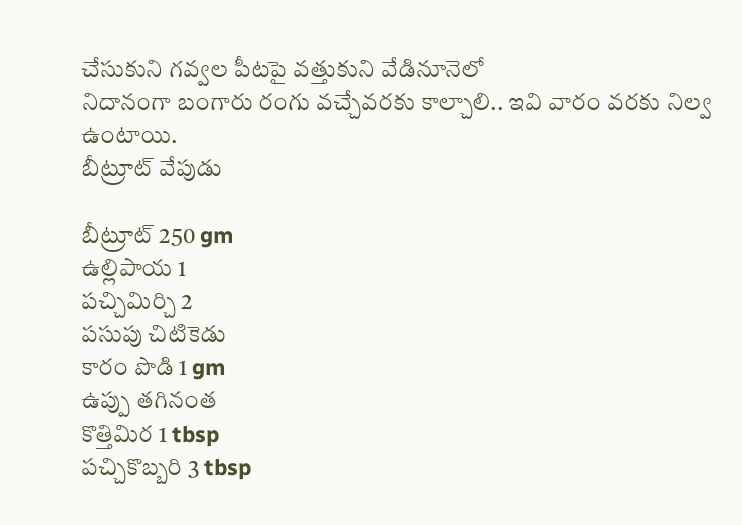చేసుకుని గవ్వల పీటపై వత్తుకుని వేడినూనెలో
నిదానంగా బంగారు రంగు వచ్చేవరకు కాల్చాలి.. ఇవి వారం వరకు నిల్వ ఉంటాయి.
బీట్రూట్ వేపుడు

బీట్రూట్ 250 gm
ఉల్లిపాయ 1
పచ్చిమిర్చి 2
పసుపు చిటికెడు
కారం పొడి 1 gm
ఉప్పు తగినంత
కొత్తిమిర 1 tbsp
పచ్చికొబ్బరి 3 tbsp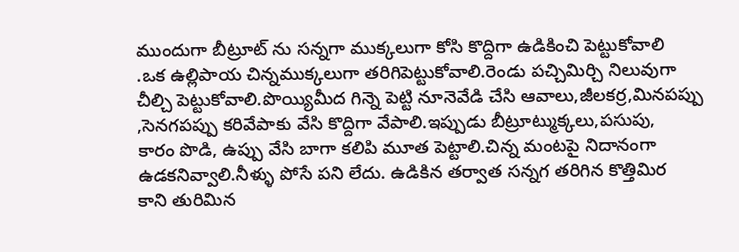ముందుగా బీట్రూట్ ను సన్నగా ముక్కలుగా కోసి కొద్దిగా ఉడికించి పెట్టుకోవాలి
.ఒక ఉల్లిపాయ చిన్నముక్కలుగా తరిగిపెట్టుకోవాలి.రెండు పచ్చిమిర్చి నిలువుగా
చీల్చి పెట్టుకోవాలి.పొయ్యిమీద గిన్నె పెట్టి నూనెవేడి చేసి ఆవాలు,జీలకర్ర,మినపప్పు
,సెనగపప్పు కరివేపాకు వేసి కొద్దిగా వేపాలి.ఇప్పుడు బీట్రూట్ముక్కలు,పసుపు,
కారం పొడి, ఉప్పు వేసి బాగా కలిపి మూత పెట్టాలి.చిన్న మంటపై నిదానంగా
ఉడకనివ్వాలి.నీళ్ళు పోసే పని లేదు. ఉడికిన తర్వాత సన్నగ తరిగిన కొత్తిమిర
కాని తురిమిన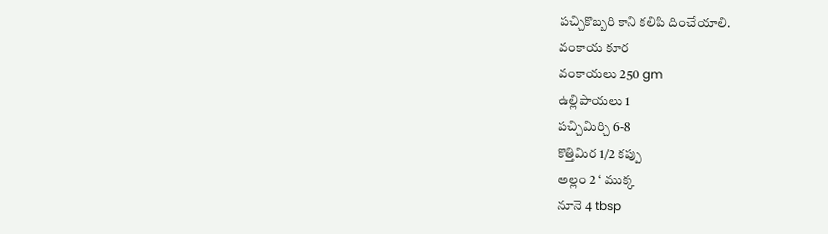పచ్చికొబ్బరి కాని కలిపి దించేయాలి.
వంకాయ కూర
వంకాయలు 250 gm
ఉల్లిపాయలు 1
పచ్చిమిర్చి 6-8
కొత్తిమిర 1/2 కప్పు
అల్లం 2 ‘ ముక్క
నూనె 4 tbsp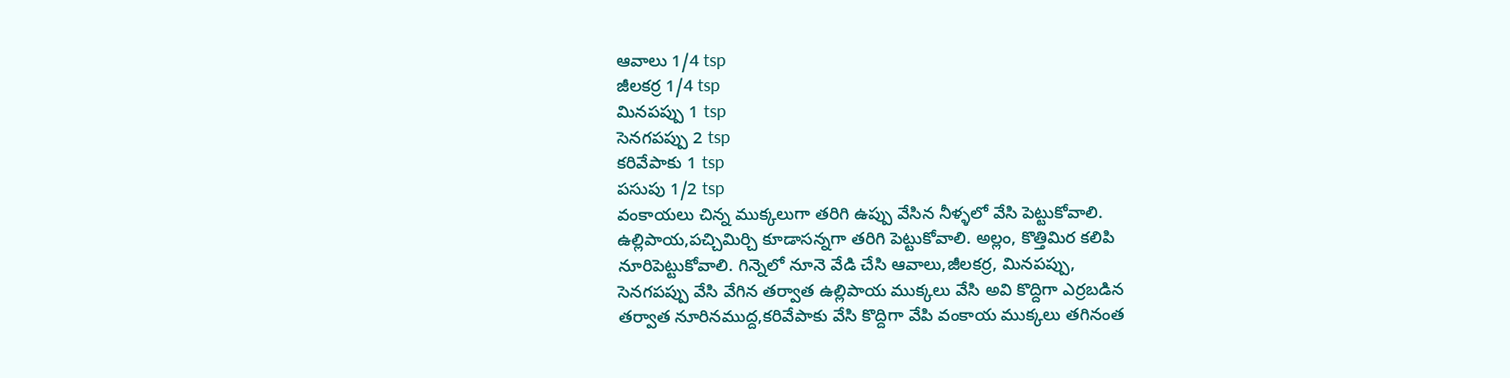ఆవాలు 1/4 tsp
జీలకర్ర 1/4 tsp
మినపప్పు 1 tsp
సెనగపప్పు 2 tsp
కరివేపాకు 1 tsp
పసుపు 1/2 tsp
వంకాయలు చిన్న ముక్కలుగా తరిగి ఉప్పు వేసిన నీళ్ళలో వేసి పెట్టుకోవాలి.
ఉల్లిపాయ,పచ్చిమిర్చి కూడాసన్నగా తరిగి పెట్టుకోవాలి. అల్లం, కొత్తిమిర కలిపి
నూరిపెట్టుకోవాలి. గిన్నెలో నూనె వేడి చేసి ఆవాలు,జీలకర్ర, మినపప్పు,
సెనగపప్పు వేసి వేగిన తర్వాత ఉల్లిపాయ ముక్కలు వేసి అవి కొద్దిగా ఎర్రబడిన
తర్వాత నూరినముద్ద,కరివేపాకు వేసి కొద్దిగా వేపి వంకాయ ముక్కలు తగినంత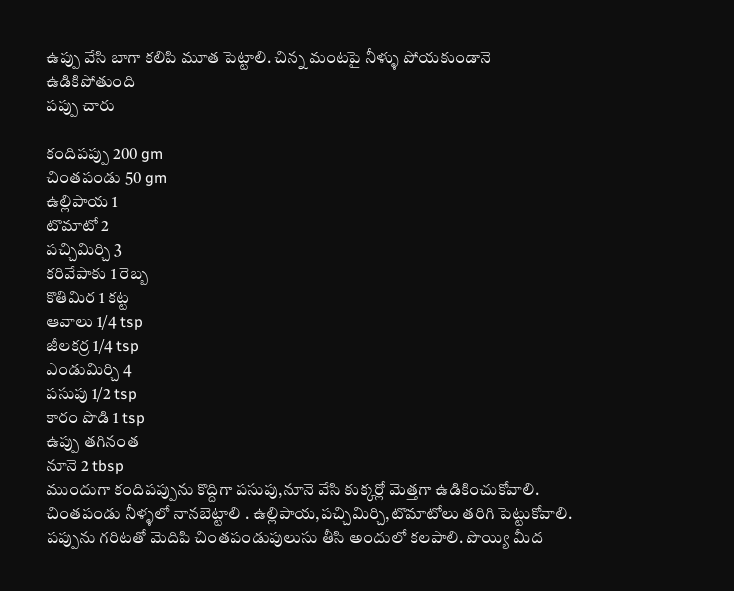ఉప్పు వేసి బాగా కలిపి మూత పెట్టాలి. చిన్న మంటపై నీళ్ళు పోయకుండానె
ఉడికిపోతుంది
పప్పు చారు

కందిపప్పు 200 gm
చింతపండు 50 gm
ఉల్లిపాయ 1
టొమాటో 2
పచ్చిమిర్చి 3
కరివేపాకు 1 రెబ్బ
కొతిమిర 1 కట్ట
ఆవాలు 1/4 tsp
జీలకర్ర 1/4 tsp
ఎండుమిర్చి 4
పసుపు 1/2 tsp
కారం పొడి 1 tsp
ఉప్పు తగినంత
నూనె 2 tbsp
ముందుగా కందిపప్పును కొద్దిగా పసుపు,నూనె వేసి కుక్కర్లో మెత్తగా ఉడికించుకోవాలి.
చింతపండు నీళ్ళలో నానబెట్టాలి . ఉల్లిపాయ,పచ్చిమిర్చి,టొమాటోలు తరిగి పెట్టుకోవాలి.
పప్పును గరిటతో మెదిపి చింతపండుపులుసు తీసి అందులో కలపాలి. పొయ్యి మీద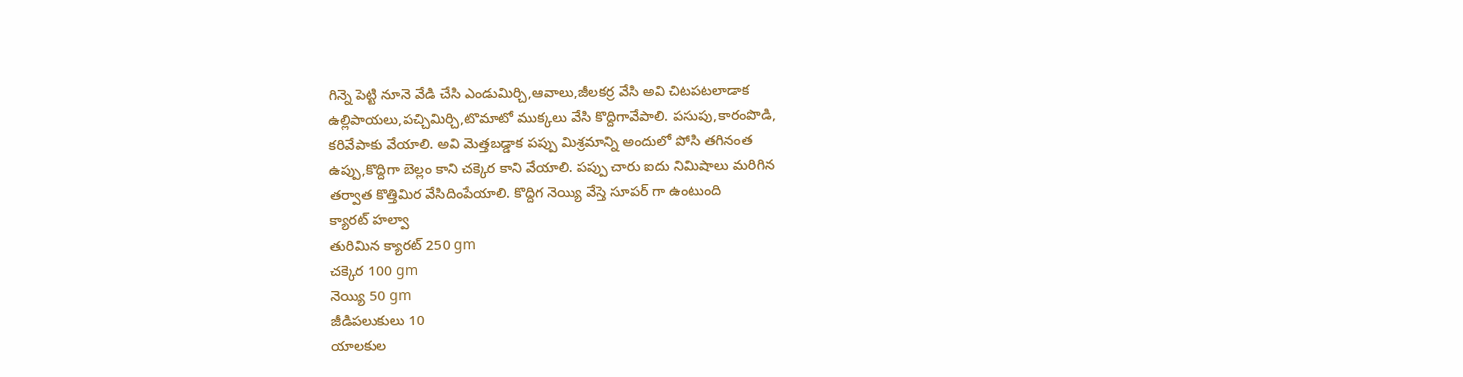గిన్నె పెట్టి నూనె వేడి చేసి ఎండుమిర్చి,ఆవాలు,జీలకర్ర వేసి అవి చిటపటలాడాక
ఉల్లిపాయలు,పచ్చిమిర్చి,టొమాటో ముక్కలు వేసి కొద్దిగావేపాలి. పసుపు,కారంపొడి,
కరివేపాకు వేయాలి. అవి మెత్తబడ్డాక పప్పు మిశ్రమాన్ని అందులో పోసి తగినంత
ఉప్పు,కొద్దిగా బెల్లం కాని చక్కెర కాని వేయాలి. పప్పు చారు ఐదు నిమిషాలు మరిగిన
తర్వాత కొత్తిమిర వేసిదింపేయాలి. కొద్దిగ నెయ్యి వేస్తె సూపర్ గా ఉంటుంది
క్యారట్ హల్వా
తురిమిన క్యారట్ 250 gm
చక్కెర 100 gm
నెయ్యి 50 gm
జీడిపలుకులు 10
యాలకుల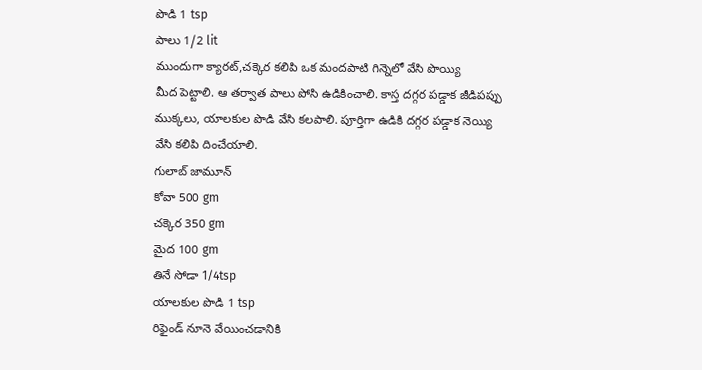పొడి 1 tsp
పాలు 1/2 lit
ముందుగా క్యారట్,చక్కెర కలిపి ఒక మందపాటి గిన్నెలో వేసి పొయ్యి
మీద పెట్టాలి. ఆ తర్వాత పాలు పోసి ఉడికించాలి. కాస్త దగ్గర పడ్డాక జీడిపప్పు
ముక్కలు, యాలకుల పొడి వేసి కలపాలి. పూర్తిగా ఉడికి దగ్గర పడ్డాక నెయ్యి
వేసి కలిపి దించేయాలి.
గులాబ్ జామూన్
కోవా 500 gm
చక్కెర 350 gm
మైద 100 gm
తినే సోడా 1/4tsp
యాలకుల పొడి 1 tsp
రిఫైండ్ నూనె వేయించడానికి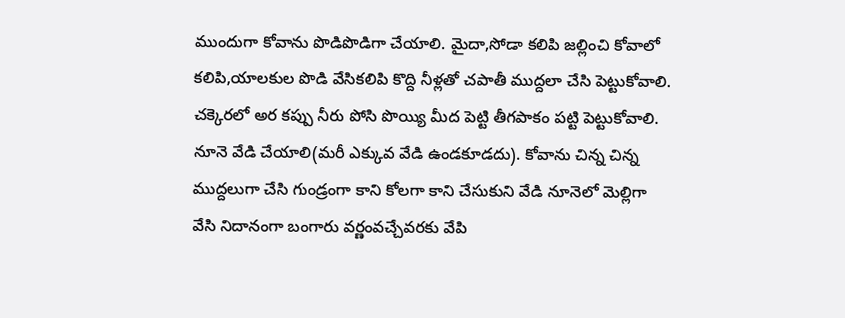ముందుగా కోవాను పొడిపొడిగా చేయాలి. మైదా,సోడా కలిపి జల్లించి కోవాలో
కలిపి,యాలకుల పొడి వేసికలిపి కొద్ది నీళ్లతో చపాతీ ముద్దలా చేసి పెట్టుకోవాలి.
చక్కెరలో అర కప్పు నీరు పోసి పొయ్యి మీద పెట్టి తీగపాకం పట్టి పెట్టుకోవాలి.
నూనె వేడి చేయాలి(మరీ ఎక్కువ వేడి ఉండకూడదు). కోవాను చిన్న చిన్న
ముద్దలుగా చేసి గుండ్రంగా కాని కోలగా కాని చేసుకుని వేడి నూనెలో మెల్లిగా
వేసి నిదానంగా బంగారు వర్ణంవచ్చేవరకు వేపి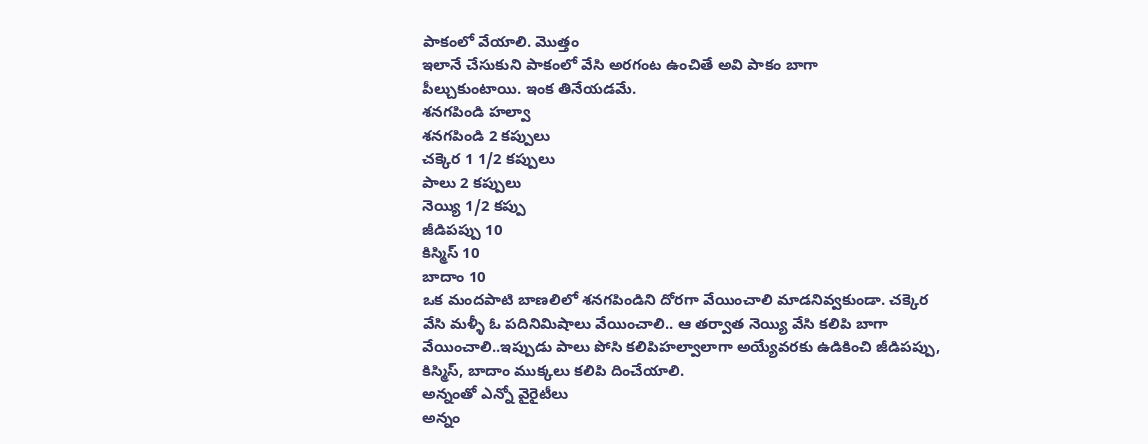పాకంలో వేయాలి. మొత్తం
ఇలానే చేసుకుని పాకంలో వేసి అరగంట ఉంచితే అవి పాకం బాగా
పీల్చుకుంటాయి. ఇంక తినేయడమే.
శనగపిండి హల్వా
శనగపిండి 2 కప్పులు
చక్కెర 1 1/2 కప్పులు
పాలు 2 కప్పులు
నెయ్యి 1/2 కప్పు
జీడిపప్పు 10
కిస్మిస్ 10
బాదాం 10
ఒక మందపాటి బాణలిలో శనగపిండిని దోరగా వేయించాలి మాడనివ్వకుండా. చక్కెర
వేసి మళ్ళీ ఓ పదినిమిషాలు వేయించాలి.. ఆ తర్వాత నెయ్యి వేసి కలిపి బాగా
వేయించాలి..ఇప్పుడు పాలు పోసి కలిపిహల్వాలాగా అయ్యేవరకు ఉడికించి జీడిపప్పు,
కిస్మిస్, బాదాం ముక్కలు కలిపి దించేయాలి.
అన్నంతో ఎన్నో వైరైటీలు
అన్నం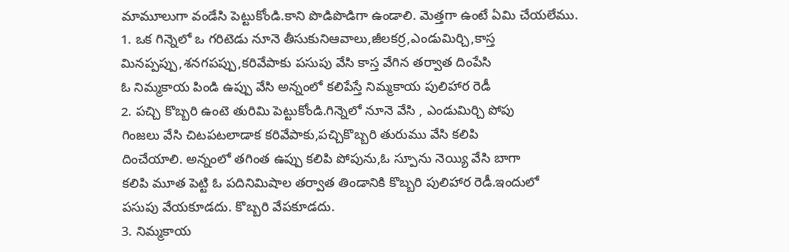మామూలుగా వండేసి పెట్టుకోండి.కాని పొడిపొడిగా ఉండాలి. మెత్తగా ఉంటే ఏమి చేయలేము.
1. ఒక గిన్నెలో ఒ గరిటెడు నూనె తీసుకునిఆవాలు,జీలకర్ర,ఎండుమిర్చి,కాస్త
మినప్పప్పు,శనగపప్పు,కరివేపాకు పసుపు వేసి కాస్త వేగిన తర్వాత దింపేసి
ఓ నిమ్మకాయ పిండి ఉప్పు వేసి అన్నంలో కలిపేస్తే నిమ్మకాయ పులిహార రెడీ
2. పచ్చి కొబ్బరి ఉంటె తురిమి పెట్టుకోండి.గిన్నెలో నూనె వేసి , ఎండుమిర్చి పోపు
గింజలు వేసి చిటపటలాడాక కరివేపాకు,పచ్చికొబ్బరి తురుము వేసి కలిపి
దించేయాలి. అన్నంలో తగింత ఉప్పు కలిపి పోపును,ఓ స్పూను నెయ్యి వేసి బాగా
కలిపి మూత పెట్టి ఓ పదినిమిషాల తర్వాత తిండానికి కొబ్బరి పులిహార రెడీ.ఇందులో
పసుపు వేయకూడదు. కొబ్బరి వేపకూడదు.
3. నిమ్మకాయ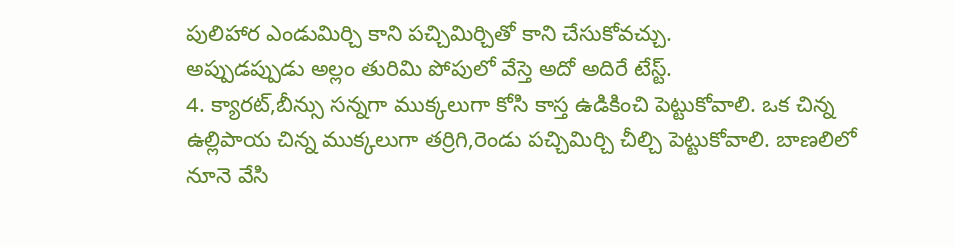పులిహార ఎండుమిర్చి కాని పచ్చిమిర్చితో కాని చేసుకోవచ్చు.
అప్పుడప్పుడు అల్లం తురిమి పోపులో వేస్తె అదో అదిరే టేస్ట్.
4. క్యారట్,బీన్సు సన్నగా ముక్కలుగా కోసి కాస్త ఉడికించి పెట్టుకోవాలి. ఒక చిన్న
ఉల్లిపాయ చిన్న ముక్కలుగా తర్రిగి,రెండు పచ్చిమిర్చి చీల్చి పెట్టుకోవాలి. బాణలిలో
నూనె వేసి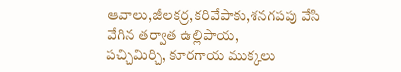ఆవాలు,జీలకర్ర,కరివేపాకు,శనగపపు వేసి వేగిన తర్వాత ఉల్లిపాయ,
పచ్చిమిర్చి, కూరగాయ ముక్కలు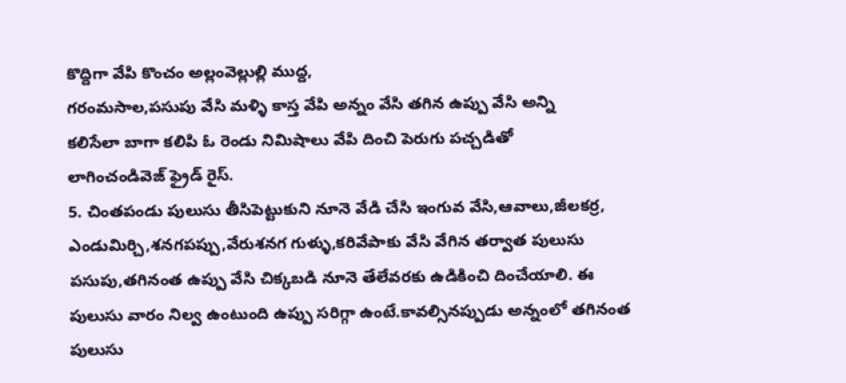కొద్దిగా వేపి కొంచం అల్లంవెల్లుల్లి ముద్ద,
గరంమసాల,పసుపు వేసి మళ్ళి కాస్త వేపి అన్నం వేసి తగిన ఉప్పు వేసి అన్ని
కలిసేలా బాగా కలిపి ఓ రెండు నిమిషాలు వేపి దించి పెరుగు పచ్చడితో
లాగించండివెజ్ ఫ్రైడ్ రైస్.
5. చింతపండు పులుసు తీసిపెట్టుకుని నూనె వేడి చేసి ఇంగువ వేసి,ఆవాలు,జీలకర్ర,
ఎండుమిర్చి,శనగపప్పు,వేరుశనగ గుళ్ళు,కరివేపాకు వేసి వేగిన తర్వాత పులుసు
పసుపు,తగినంత ఉప్పు వేసి చిక్కబడి నూనె తేలేవరకు ఉడికించి దించేయాలి. ఈ
పులుసు వారం నిల్వ ఉంటుంది ఉప్పు సరిగ్గా ఉంటే.కావల్సినప్పుడు అన్నంలో తగినంత
పులుసు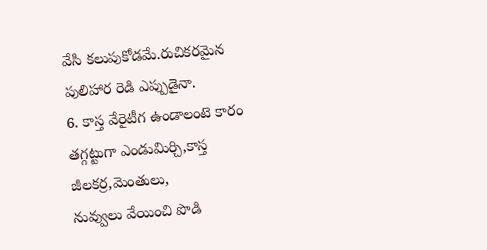వేసి కలుపుకోడమే.రుచికరమైన పులిహార రెడి ఎప్పుడైనా.
6. కాస్త వేరైటీగ ఉండాలంటె కారం తగ్గట్టుగా ఎండుమిర్చి,కాస్త జీలకర్ర,మెంతులు,
నువ్వులు వేయించి పొడి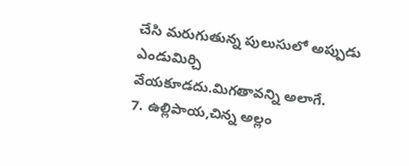చేసి మరుగుతున్న పులుసులో అప్పుడు ఎండుమిర్చి
వేయకూడదు.మిగతావన్ని అలాగే.
7. ఉల్లిపాయ,చిన్న అల్లం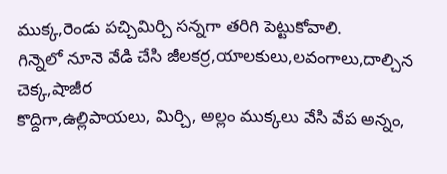ముక్క,రెండు పచ్చిమిర్చి సన్నగా తరిగి పెట్టుకోవాలి.
గిన్నెలో నూనె వేడి చేసి జీలకర్ర,యాలకులు,లవంగాలు,దాల్చిన చెక్క,షాజీర
కొద్దిగా,ఉల్లిపాయలు, మిర్చి, అల్లం ముక్కలు వేసి వేప అన్నం,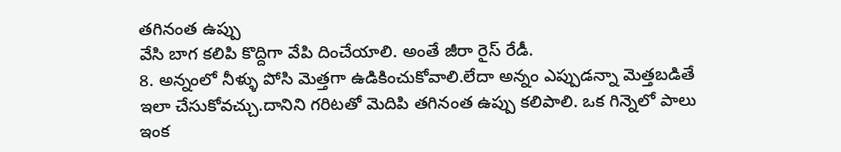తగినంత ఉప్పు
వేసి బాగ కలిపి కొద్దిగా వేపి దించేయాలి. అంతే జీరా రైస్ రేడీ.
8. అన్నంలో నీళ్ళు పోసి మెత్తగా ఉడికించుకోవాలి.లేదా అన్నం ఎప్పుడన్నా మెత్తబడితే
ఇలా చేసుకోవచ్చు.దానిని గరిటతో మెదిపి తగినంత ఉప్పు కలిపాలి. ఒక గిన్నెలో పాలు
ఇంక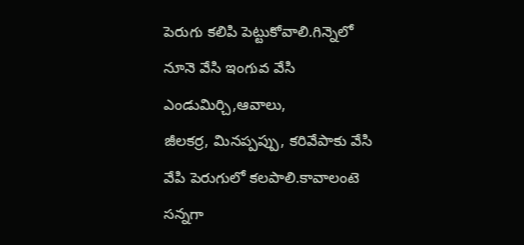పెరుగు కలిపి పెట్టుకోవాలి.గిన్నెలో నూనె వేసి ఇంగువ వేసి ఎండుమిర్చి,ఆవాలు,
జీలకర్ర, మినప్పప్పు, కరివేపాకు వేసి వేపి పెరుగులో కలపాలి.కావాలంటె సన్నగా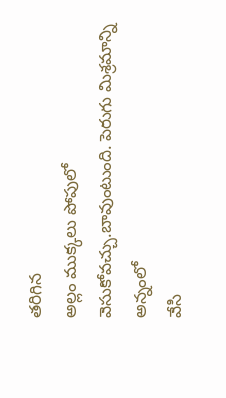తరిగిన
అల్లం ముక్కలు పోపులో వెసుకోవచ్చు.బావుంటుంది. పెరుగు మిశ్రమాన్ని అన్నంలో
వేసి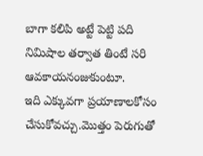బాగా కలిపి అట్టే పెట్టి పది నిమిషాల తర్వాత తింటే సరి ఆవకాయనంజుకుంటూ.
ఇది ఎక్కువగా ప్రయాణాలకోసం చేసుకోవచ్చు.మొత్తం పెరుగుతో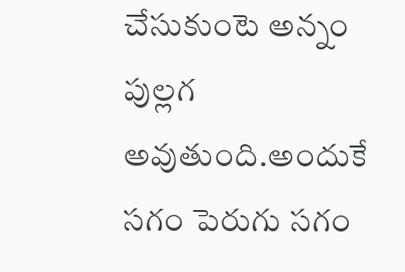చేసుకుంటె అన్నం
పుల్లగ అవుతుంది.అందుకే సగం పెరుగు సగం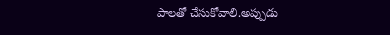పాలతో చేసుకోవాలి.అప్పుడు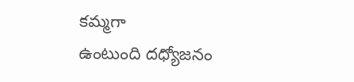కమ్మగా
ఉంటుంది దధ్యోజనం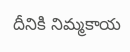దీనికి నిమ్మకాయ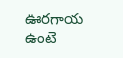ఊరగాయ ఉంటె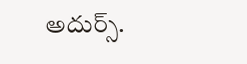అదుర్స్.